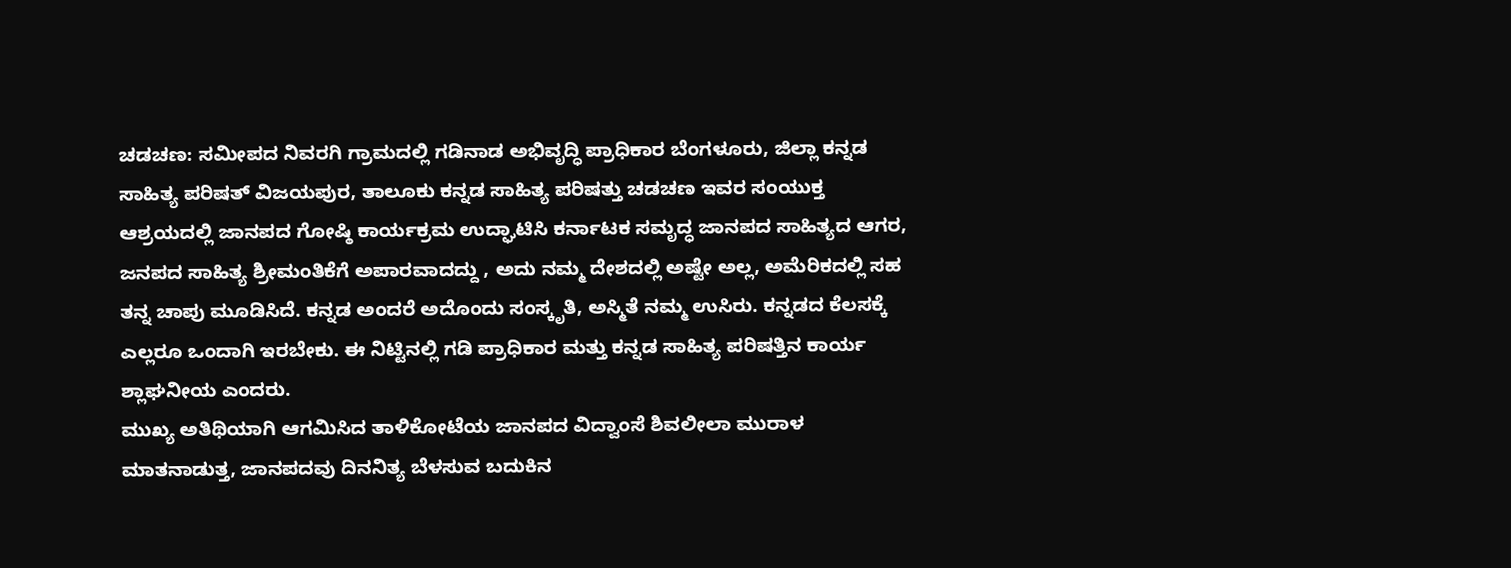ಚಡಚಣ: ಸಮೀಪದ ನಿವರಗಿ ಗ್ರಾಮದಲ್ಲಿ ಗಡಿನಾಡ ಅಭಿವೃದ್ಧಿ ಪ್ರಾಧಿಕಾರ ಬೆಂಗಳೂರು, ಜಿಲ್ಲಾ ಕನ್ನಡ ಸಾಹಿತ್ಯ ಪರಿಷತ್ ವಿಜಯಪುರ, ತಾಲೂಕು ಕನ್ನಡ ಸಾಹಿತ್ಯ ಪರಿಷತ್ತು ಚಡಚಣ ಇವರ ಸಂಯುಕ್ತ ಆಶ್ರಯದಲ್ಲಿ ಜಾನಪದ ಗೋಷ್ಠಿ ಕಾರ್ಯಕ್ರಮ ಉದ್ಘಾಟಿಸಿ ಕರ್ನಾಟಕ ಸಮೃದ್ಧ ಜಾನಪದ ಸಾಹಿತ್ಯದ ಆಗರ, ಜನಪದ ಸಾಹಿತ್ಯ ಶ್ರೀಮಂತಿಕೆಗೆ ಅಪಾರವಾದದ್ದು , ಅದು ನಮ್ಮ ದೇಶದಲ್ಲಿ ಅಷ್ಟೇ ಅಲ್ಲ, ಅಮೆರಿಕದಲ್ಲಿ ಸಹ ತನ್ನ ಚಾಪು ಮೂಡಿಸಿದೆ. ಕನ್ನಡ ಅಂದರೆ ಅದೊಂದು ಸಂಸ್ಕೃತಿ, ಅಸ್ಮಿತೆ ನಮ್ಮ ಉಸಿರು. ಕನ್ನಡದ ಕೆಲಸಕ್ಕೆ ಎಲ್ಲರೂ ಒಂದಾಗಿ ಇರಬೇಕು. ಈ ನಿಟ್ಟಿನಲ್ಲಿ ಗಡಿ ಪ್ರಾಧಿಕಾರ ಮತ್ತು ಕನ್ನಡ ಸಾಹಿತ್ಯ ಪರಿಷತ್ತಿನ ಕಾರ್ಯ ಶ್ಲಾಘನೀಯ ಎಂದರು.
ಮುಖ್ಯ ಅತಿಥಿಯಾಗಿ ಆಗಮಿಸಿದ ತಾಳಿಕೋಟೆಯ ಜಾನಪದ ವಿದ್ವಾಂಸೆ ಶಿವಲೀಲಾ ಮುರಾಳ ಮಾತನಾಡುತ್ತ, ಜಾನಪದವು ದಿನನಿತ್ಯ ಬೆಳಸುವ ಬದುಕಿನ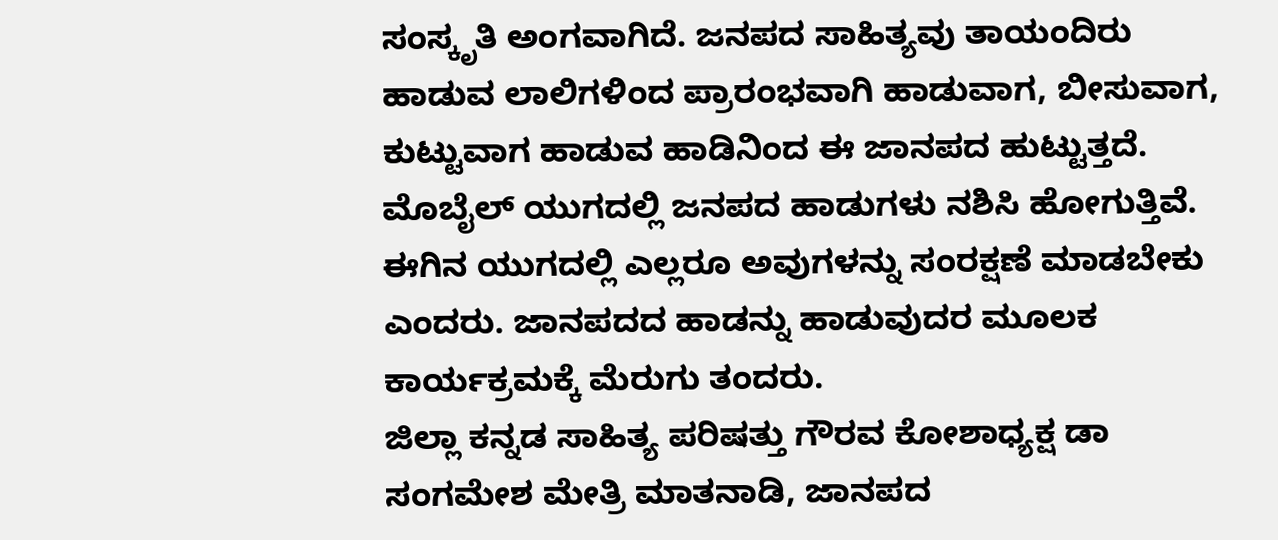ಸಂಸ್ಕೃತಿ ಅಂಗವಾಗಿದೆ. ಜನಪದ ಸಾಹಿತ್ಯವು ತಾಯಂದಿರು ಹಾಡುವ ಲಾಲಿಗಳಿಂದ ಪ್ರಾರಂಭವಾಗಿ ಹಾಡುವಾಗ, ಬೀಸುವಾಗ, ಕುಟ್ಟುವಾಗ ಹಾಡುವ ಹಾಡಿನಿಂದ ಈ ಜಾನಪದ ಹುಟ್ಟುತ್ತದೆ.
ಮೊಬೈಲ್ ಯುಗದಲ್ಲಿ ಜನಪದ ಹಾಡುಗಳು ನಶಿಸಿ ಹೋಗುತ್ತಿವೆ. ಈಗಿನ ಯುಗದಲ್ಲಿ ಎಲ್ಲರೂ ಅವುಗಳನ್ನು ಸಂರಕ್ಷಣೆ ಮಾಡಬೇಕು ಎಂದರು. ಜಾನಪದದ ಹಾಡನ್ನು ಹಾಡುವುದರ ಮೂಲಕ ಕಾರ್ಯಕ್ರಮಕ್ಕೆ ಮೆರುಗು ತಂದರು.
ಜಿಲ್ಲಾ ಕನ್ನಡ ಸಾಹಿತ್ಯ ಪರಿಷತ್ತು ಗೌರವ ಕೋಶಾಧ್ಯಕ್ಷ ಡಾ ಸಂಗಮೇಶ ಮೇತ್ರಿ ಮಾತನಾಡಿ, ಜಾನಪದ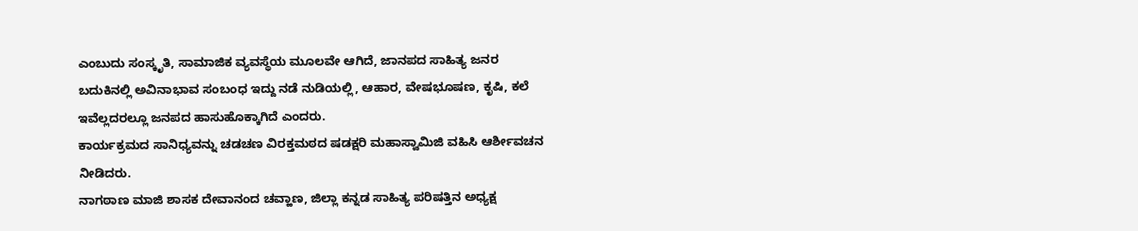ಎಂಬುದು ಸಂಸ್ಕೃತಿ, ಸಾಮಾಜಿಕ ವ್ಯವಸ್ಥೆಯ ಮೂಲವೇ ಆಗಿದೆ, ಜಾನಪದ ಸಾಹಿತ್ಯ ಜನರ ಬದುಕಿನಲ್ಲಿ ಅವಿನಾಭಾವ ಸಂಬಂಧ ಇದ್ದು ನಡೆ ನುಡಿಯಲ್ಲಿ, ಆಹಾರ, ವೇಷಭೂಷಣ, ಕೃಷಿ, ಕಲೆ ಇವೆಲ್ಲದರಲ್ಲೂ ಜನಪದ ಹಾಸುಹೊಕ್ಕಾಗಿದೆ ಎಂದರು.
ಕಾರ್ಯಕ್ರಮದ ಸಾನಿಧ್ಯವನ್ನು ಚಡಚಣ ವಿರಕ್ತಮಠದ ಷಡಕ್ಷರಿ ಮಹಾಸ್ವಾಮಿಜಿ ವಹಿಸಿ ಆರ್ಶೀವಚನ ನೀಡಿದರು.
ನಾಗಠಾಣ ಮಾಜಿ ಶಾಸಕ ದೇವಾನಂದ ಚವ್ಹಾಣ, ಜಿಲ್ಲಾ ಕನ್ನಡ ಸಾಹಿತ್ಯ ಪರಿಷತ್ತಿನ ಅಧ್ಯಕ್ಷ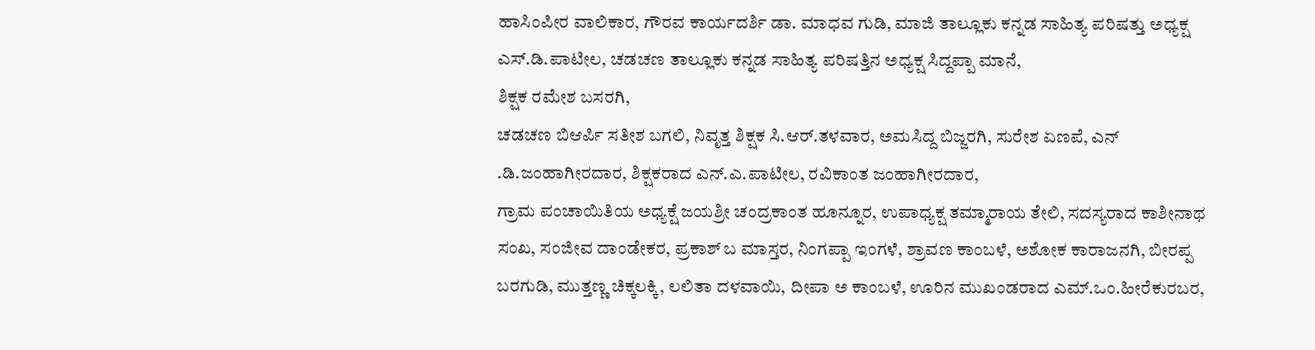ಹಾಸಿಂಪೀರ ವಾಲಿಕಾರ, ಗೌರವ ಕಾರ್ಯದರ್ಶಿ ಡಾ. ಮಾಧವ ಗುಡಿ, ಮಾಜಿ ತಾಲ್ಲೂಕು ಕನ್ನಡ ಸಾಹಿತ್ಯ ಪರಿಷತ್ತು ಅಧ್ಯಕ್ಷ ಎಸ್.ಡಿ.ಪಾಟೀಲ, ಚಡಚಣ ತಾಲ್ಲೂಕು ಕನ್ನಡ ಸಾಹಿತ್ಯ ಪರಿಷತ್ತಿನ ಅಧ್ಯಕ್ಷ ಸಿದ್ದಪ್ಪಾ ಮಾನೆ,
ಶಿಕ್ಷಕ ರಮೇಶ ಬಸರಗಿ,
ಚಡಚಣ ಬಿಆರ್ಪಿ ಸತೀಶ ಬಗಲಿ, ನಿವೃತ್ತ ಶಿಕ್ಷಕ ಸಿ.ಆರ್.ತಳವಾರ, ಅಮಸಿದ್ದ ಬಿಜ್ಜರಗಿ, ಸುರೇಶ ಏಣಪೆ, ಎನ್ .ಡಿ.ಜಂಹಾಗೀರದಾರ, ಶಿಕ್ಷಕರಾದ ಎನ್.ಎ.ಪಾಟೀಲ, ರವಿಕಾಂತ ಜಂಹಾಗೀರದಾರ,
ಗ್ರಾಮ ಪಂಚಾಯಿತಿಯ ಅಧ್ಯಕ್ಷೆ ಜಯಶ್ರೀ ಚಂದ್ರಕಾಂತ ಹೂನ್ನೂರ, ಉಪಾಧ್ಯಕ್ಷ ತಮ್ಮಾರಾಯ ತೇಲಿ, ಸದಸ್ಯರಾದ ಕಾಶೀನಾಥ ಸಂಖ, ಸಂಜೀವ ದಾಂಡೇಕರ, ಪ್ರಕಾಶ್ ಬ ಮಾಸ್ತರ, ನಿಂಗಪ್ಪಾ ಇಂಗಳೆ, ಶ್ರಾವಣ ಕಾಂಬಳೆ, ಅಶೋಕ ಕಾರಾಜನಗಿ, ಬೀರಪ್ಪ ಬರಗುಡಿ, ಮುತ್ತಣ್ಣ ಚಿಕ್ಕಲಕ್ಕಿ, ಲಲಿತಾ ದಳವಾಯಿ, ದೀಪಾ ಅ ಕಾಂಬಳೆ, ಊರಿನ ಮುಖಂಡರಾದ ಎಮ್.ಒಂ.ಹೀರೆಕುರಬರ,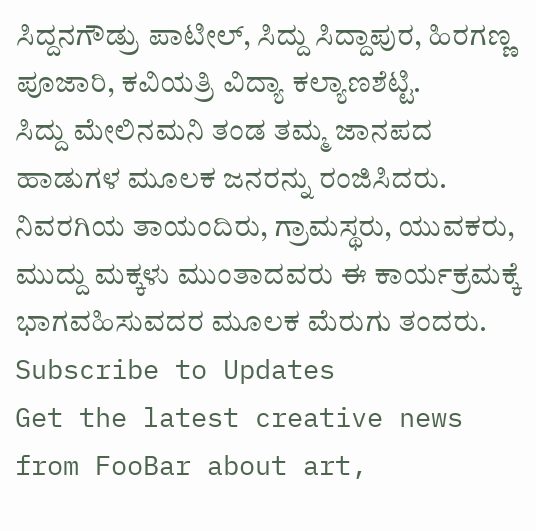ಸಿದ್ದನಗೌಡ್ರು ಪಾಟೀಲ್, ಸಿದ್ದು ಸಿದ್ದಾಪುರ, ಹಿರಗಣ್ಣ ಪೂಜಾರಿ, ಕವಿಯತ್ರಿ ವಿದ್ಯಾ ಕಲ್ಯಾಣಶೆಟ್ಟಿ.
ಸಿದ್ದು ಮೇಲಿನಮನಿ ತಂಡ ತಮ್ಮ ಜಾನಪದ ಹಾಡುಗಳ ಮೂಲಕ ಜನರನ್ನು ರಂಜಿಸಿದರು. ನಿವರಗಿಯ ತಾಯಂದಿರು, ಗ್ರಾಮಸ್ಥರು, ಯುವಕರು, ಮುದ್ದು ಮಕ್ಕಳು ಮುಂತಾದವರು ಈ ಕಾರ್ಯಕ್ರಮಕ್ಕೆ ಭಾಗವಹಿಸುವದರ ಮೂಲಕ ಮೆರುಗು ತಂದರು.
Subscribe to Updates
Get the latest creative news from FooBar about art,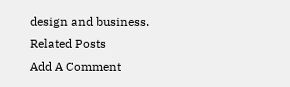design and business.
Related Posts
Add A Comment